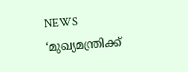NEWS
‘മുഖ്യമന്ത്രിക്ക്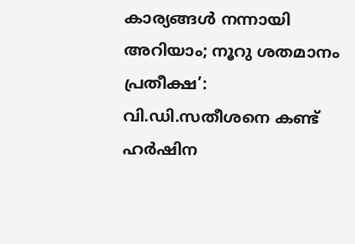കാര്യങ്ങൾ നന്നായി അറിയാം; നൂറു ശതമാനം പ്രതീക്ഷ’: വി.ഡി.സതീശനെ കണ്ട് ഹർഷിന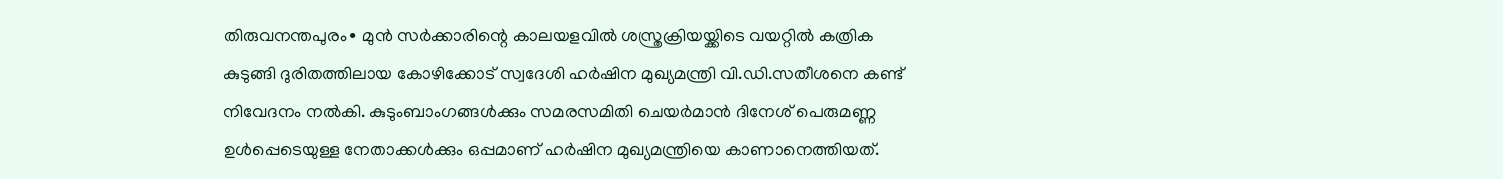തിരുവനന്തപുരം∙ മുൻ സർക്കാരിന്റെ കാലയളവിൽ ശസ്ത്രക്രിയയ്ക്കിടെ വയറ്റിൽ കത്രിക കുടുങ്ങി ദുരിതത്തിലായ കോഴിക്കോട് സ്വദേശി ഹർഷിന മുഖ്യമന്ത്രി വി.ഡി.സതീശനെ കണ്ട് നിവേദനം നൽകി. കുടുംബാംഗങ്ങൾക്കും സമരസമിതി ചെയർമാൻ ദിനേശ് പെരുമണ്ണ ഉൾപ്പെടെയുള്ള നേതാക്കൾക്കും ഒപ്പമാണ് ഹർഷിന മുഖ്യമന്ത്രിയെ കാണാനെത്തിയത്.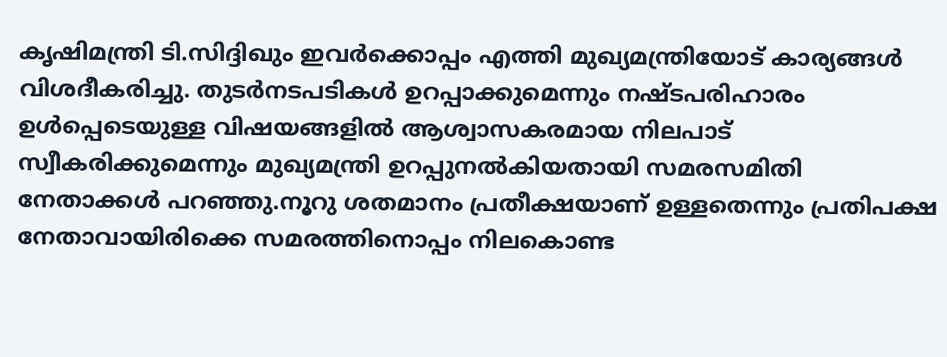കൃഷിമന്ത്രി ടി.സിദ്ദിഖും ഇവർക്കൊപ്പം എത്തി മുഖ്യമന്ത്രിയോട് കാര്യങ്ങൾ വിശദീകരിച്ചു. തുടർനടപടികൾ ഉറപ്പാക്കുമെന്നും നഷ്ടപരിഹാരം ഉൾപ്പെടെയുള്ള വിഷയങ്ങളിൽ ആശ്വാസകരമായ നിലപാട് സ്വീകരിക്കുമെന്നും മുഖ്യമന്ത്രി ഉറപ്പുനൽകിയതായി സമരസമിതി നേതാക്കൾ പറഞ്ഞു.നൂറു ശതമാനം പ്രതീക്ഷയാണ് ഉള്ളതെന്നും പ്രതിപക്ഷ നേതാവായിരിക്കെ സമരത്തിനൊപ്പം നിലകൊണ്ട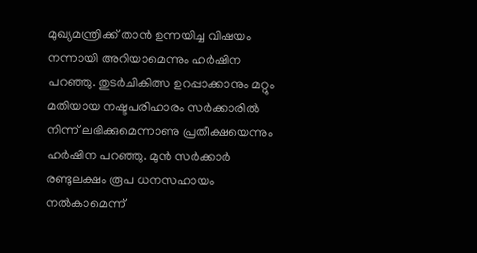മുഖ്യമന്ത്രിക്ക് താൻ ഉന്നയിച്ച വിഷയം നന്നായി അറിയാമെന്നും ഹർഷിന പറഞ്ഞു. തുടർചികിത്സ ഉറപ്പാക്കാനും മറ്റും മതിയായ നഷ്ടപരിഹാരം സർക്കാരിൽ നിന്ന് ലഭിക്കുമെന്നാണു പ്രതീക്ഷയെന്നും ഹർഷിന പറഞ്ഞു. മുൻ സർക്കാർ രണ്ടുലക്ഷം രൂപ ധനസഹായം നൽകാമെന്ന്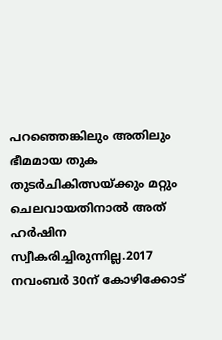പറഞ്ഞെങ്കിലും അതിലും ഭീമമായ തുക തുടർചികിത്സയ്ക്കും മറ്റും ചെലവായതിനാൽ അത് ഹർഷിന സ്വീകരിച്ചിരുന്നില്ല.2017 നവംബർ 30ന് കോഴിക്കോട്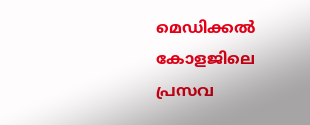മെഡിക്കൽ കോളജിലെ പ്രസവ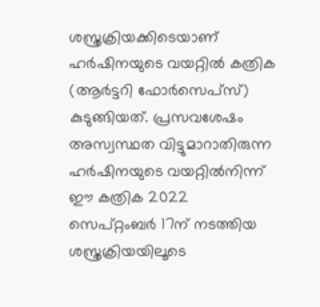ശസ്ത്രക്രിയക്കിടെയാണ് ഹർഷിനയുടെ വയറ്റിൽ കത്രിക (ആർട്ടറി ഫോർസെപ്സ്) കുടുങ്ങിയത്. പ്രസവശേഷം അസ്വസ്ഥത വിട്ടുമാറാതിരുന്ന ഹർഷിനയുടെ വയറ്റിൽനിന്ന് ഈ കത്രിക 2022 സെപ്റ്റംബർ 17ന് നടത്തിയ ശസ്ത്രക്രിയയിലൂടെ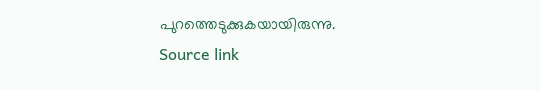പുറത്തെടുക്കുകയായിരുന്നു.
Source link